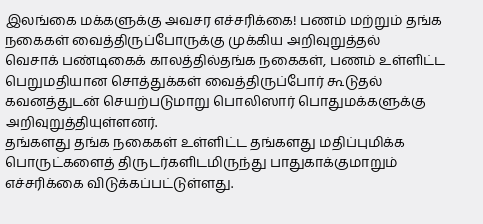இலங்கை மக்களுக்கு அவசர எச்சரிக்கை! பணம் மற்றும் தங்க நகைகள் வைத்திருப்போருக்கு முக்கிய அறிவுறுத்தல்
வெசாக் பண்டிகைக் காலத்தில்தங்க நகைகள், பணம் உள்ளிட்ட பெறுமதியான சொத்துக்கள் வைத்திருப்போர் கூடுதல் கவனத்துடன் செயற்படுமாறு பொலிஸார் பொதுமக்களுக்கு அறிவுறுத்தியுள்ளனர்.
தங்களது தங்க நகைகள் உள்ளிட்ட தங்களது மதிப்புமிக்க பொருட்களைத் திருடர்களிடமிருந்து பாதுகாக்குமாறும் எச்சரிக்கை விடுக்கப்பட்டுள்ளது.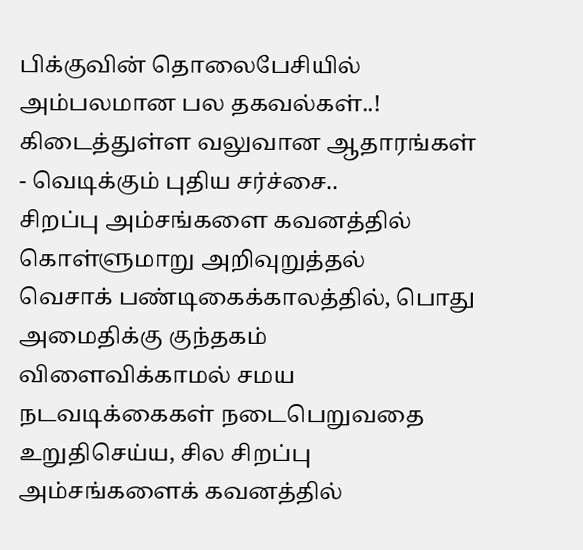பிக்குவின் தொலைபேசியில் அம்பலமான பல தகவல்கள்..! கிடைத்துள்ள வலுவான ஆதாரங்கள் - வெடிக்கும் புதிய சர்ச்சை..
சிறப்பு அம்சங்களை கவனத்தில் கொள்ளுமாறு அறிவுறுத்தல்
வெசாக் பண்டிகைக்காலத்தில், பொது அமைதிக்கு குந்தகம் விளைவிக்காமல் சமய நடவடிக்கைகள் நடைபெறுவதை உறுதிசெய்ய, சில சிறப்பு அம்சங்களைக் கவனத்தில்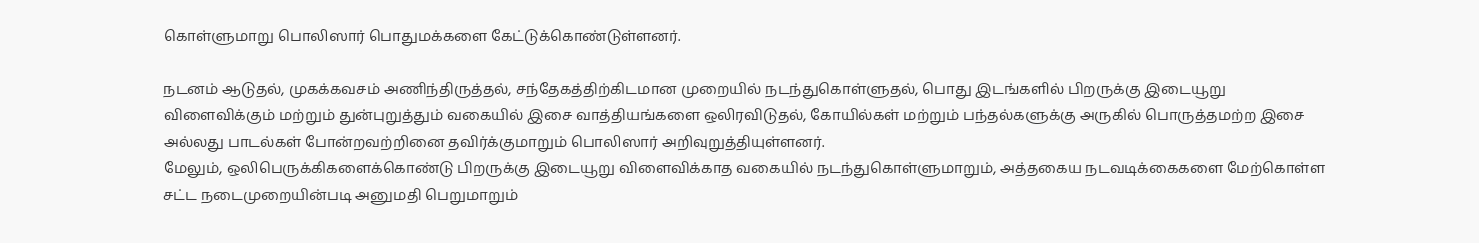கொள்ளுமாறு பொலிஸார் பொதுமக்களை கேட்டுக்கொண்டுள்ளனர்.

நடனம் ஆடுதல், முகக்கவசம் அணிந்திருத்தல், சந்தேகத்திற்கிடமான முறையில் நடந்துகொள்ளுதல், பொது இடங்களில் பிறருக்கு இடையூறு விளைவிக்கும் மற்றும் துன்புறுத்தும் வகையில் இசை வாத்தியங்களை ஒலிரவிடுதல், கோயில்கள் மற்றும் பந்தல்களுக்கு அருகில் பொருத்தமற்ற இசை அல்லது பாடல்கள் போன்றவற்றினை தவிர்க்குமாறும் பொலிஸார் அறிவுறுத்தியுள்ளனர்.
மேலும், ஒலிபெருக்கிகளைக்கொண்டு பிறருக்கு இடையூறு விளைவிக்காத வகையில் நடந்துகொள்ளுமாறும், அத்தகைய நடவடிக்கைகளை மேற்கொள்ள சட்ட நடைமுறையின்படி அனுமதி பெறுமாறும்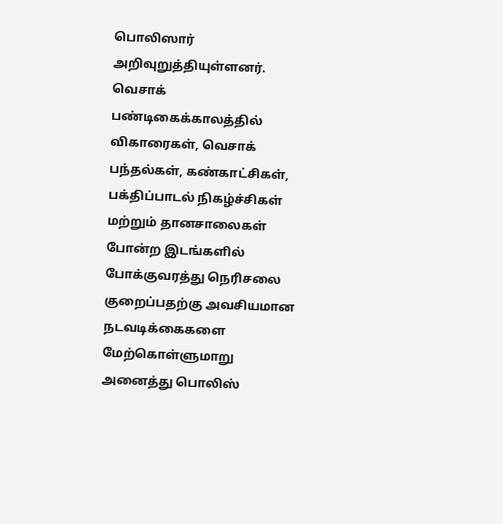பொலிஸார் அறிவுறுத்தியுள்ளனர்.
வெசாக் பண்டிகைக்காலத்தில் விகாரைகள், வெசாக் பந்தல்கள், கண்காட்சிகள், பக்திப்பாடல் நிகழ்ச்சிகள் மற்றும் தானசாலைகள் போன்ற இடங்களில் போக்குவரத்து நெரிசலை குறைப்பதற்கு அவசியமான நடவடிக்கைகளை மேற்கொள்ளுமாறு அனைத்து பொலிஸ்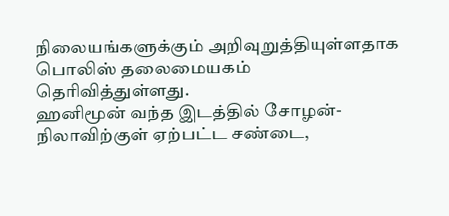நிலையங்களுக்கும் அறிவுறுத்தியுள்ளதாக பொலிஸ் தலைமையகம் தெரிவித்துள்ளது.
ஹனிமூன் வந்த இடத்தில் சோழன்-நிலாவிற்குள் ஏற்பட்ட சண்டை,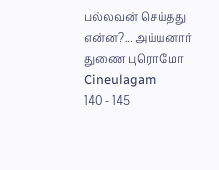பல்லவன் செய்தது என்ன?... அய்யனார் துணை புரொமோ Cineulagam
140 - 145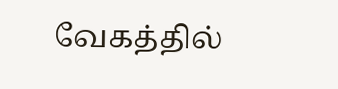வேகத்தில்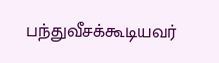பந்துவீசக்கூடியவர்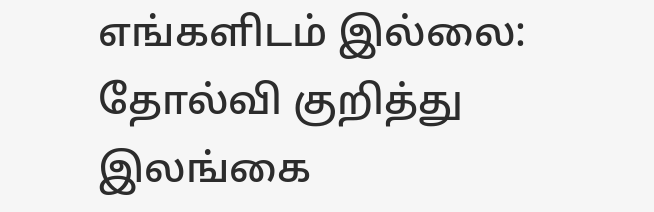எங்களிடம் இல்லை: தோல்வி குறித்து இலங்கை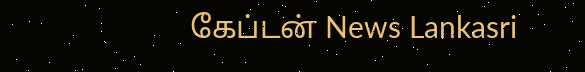கேப்டன் News Lankasri